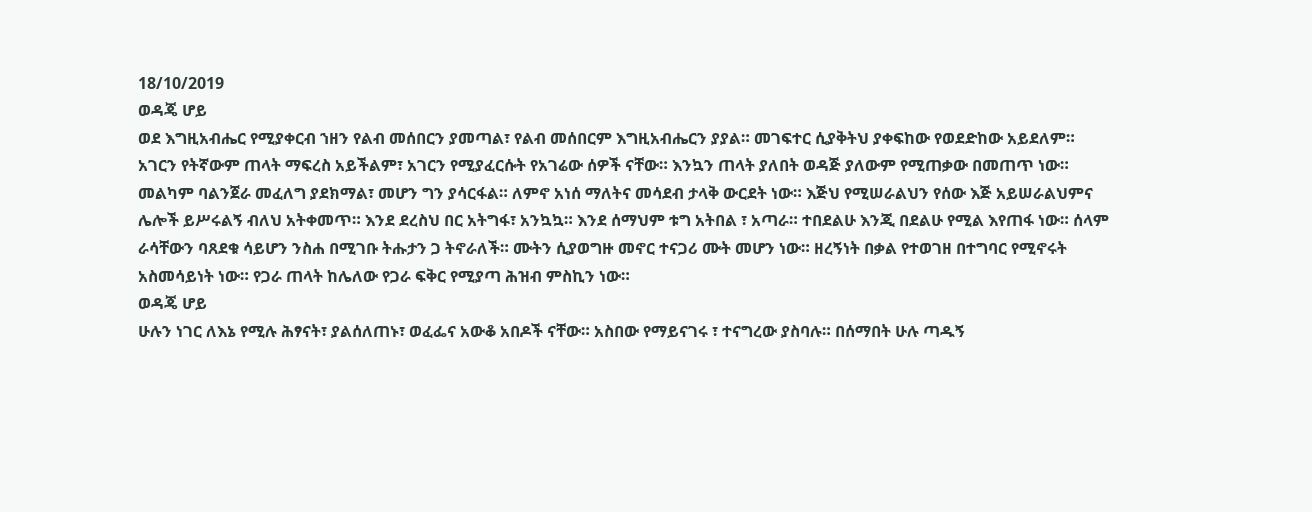18/10/2019
ወዳጄ ሆይ
ወደ እግዚአብሔር የሚያቀርብ ኀዘን የልብ መሰበርን ያመጣል፣ የልብ መሰበርም እግዚአብሔርን ያያል። መገፍተር ሲያቅትህ ያቀፍከው የወደድከው አይደለም። አገርን የትኛውም ጠላት ማፍረስ አይችልም፣ አገርን የሚያፈርሱት የአገሬው ሰዎች ናቸው። እንኳን ጠላት ያለበት ወዳጅ ያለውም የሚጠቃው በመጠጥ ነው። መልካም ባልንጀራ መፈለግ ያደክማል፣ መሆን ግን ያሳርፋል። ለምኖ አነሰ ማለትና መሳደብ ታላቅ ውርደት ነው። እጅህ የሚሠራልህን የሰው እጅ አይሠራልህምና ሌሎች ይሥሩልኝ ብለህ አትቀመጥ። እንደ ደረስህ በር አትግፋ፣ አንኳኳ። እንደ ሰማህም ቱግ አትበል ፣ አጣራ። ተበደልሁ እንጂ በደልሁ የሚል እየጠፋ ነው። ሰላም ራሳቸውን ባጸደቁ ሳይሆን ንስሐ በሚገቡ ትሑታን ጋ ትኖራለች። ሙትን ሲያወግዙ መኖር ተናጋሪ ሙት መሆን ነው። ዘረኝነት በቃል የተወገዘ በተግባር የሚኖሩት አስመሳይነት ነው። የጋራ ጠላት ከሌለው የጋራ ፍቅር የሚያጣ ሕዝብ ምስኪን ነው።
ወዳጄ ሆይ
ሁሉን ነገር ለእኔ የሚሉ ሕፃናት፣ ያልሰለጠኑ፣ ወፈፌና አውቆ አበዶች ናቸው። አስበው የማይናገሩ ፣ ተናግረው ያስባሉ። በሰማበት ሁሉ ጣዱኝ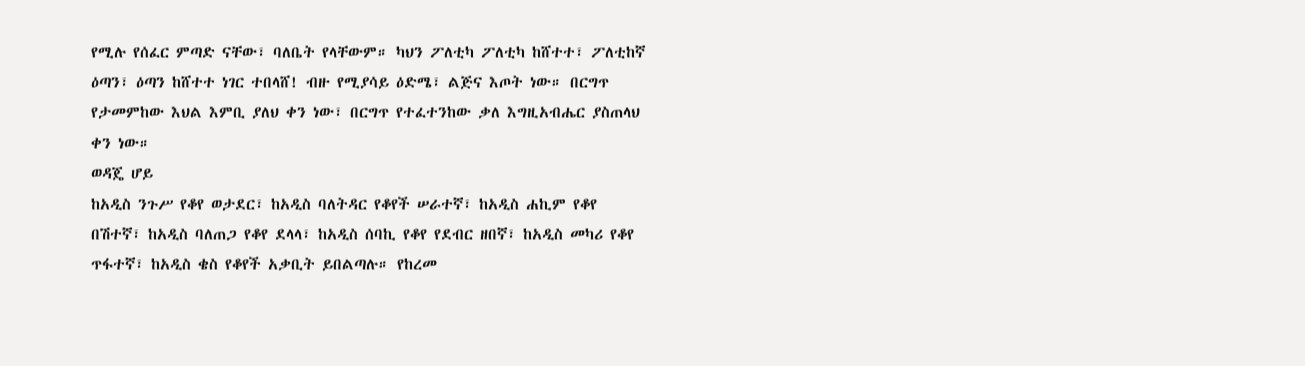የሚሉ የሰፈር ምጣድ ናቸው፣ ባለቤት የላቸውም። ካህን ፖለቲካ ፖለቲካ ከሸተተ፣ ፖለቲከኛ ዕጣን፣ ዕጣን ከሸተተ ነገር ተበላሸ! ብዙ የሚያሳይ ዕድሜ፣ ልጅና እጦት ነው። በርግጥ የታመምከው እህል እምቢ ያለህ ቀን ነው፣ በርግጥ የተፈተንከው ቃለ እግዚአብሔር ያስጠላህ ቀን ነው።
ወዳጄ ሆይ
ከአዲስ ንጉሥ የቆየ ወታደር፣ ከአዲስ ባለትዳር የቆየች ሠራተኛ፣ ከአዲስ ሐኪም የቆየ በሽተኛ፣ ከአዲስ ባለጠጋ የቆየ ደላላ፣ ከአዲስ ሰባኪ የቆየ የደብር ዘበኛ፣ ከአዲስ መካሪ የቆየ ጥፋተኛ፣ ከአዲስ ቄስ የቆየች አቃቢት ይበልጣሉ። የከረመ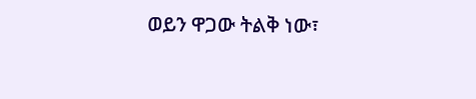ወይን ዋጋው ትልቅ ነው፣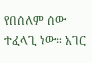የበሰለም ሰው ተፈላጊ ነው። አገር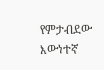የምታብደው እውነተኛ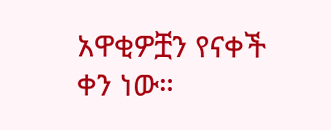አዋቂዎቿን የናቀች ቀን ነው።